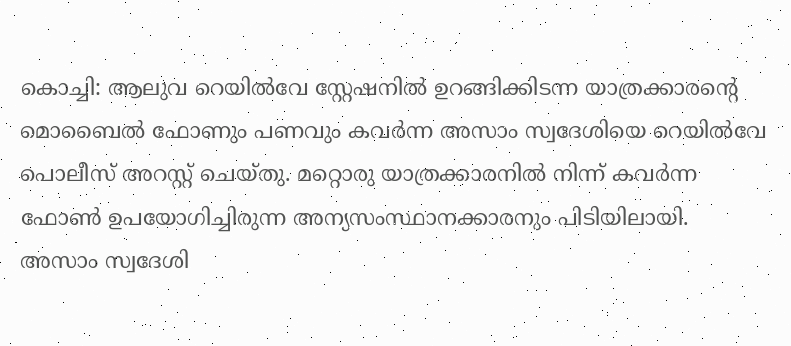കൊച്ചി: ആലുവ റെയിൽവേ സ്റ്റേഷനിൽ ഉറങ്ങിക്കിടന്ന യാത്രക്കാരന്റെ മൊബൈൽ ഫോണും പണവും കവർന്ന അസാം സ്വദേശിയെ റെയിൽവേ പൊലീസ് അറസ്റ്റ് ചെയ്തു. മറ്റൊരു യാത്രക്കാരനിൽ നിന്ന് കവർന്ന ഫോൺ ഉപയോഗിച്ചിരുന്ന അന്യസംസ്ഥാനക്കാരനും പിടിയിലായി.
അസാം സ്വദേശി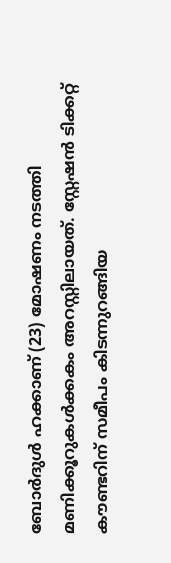ബോർദുൾ ഹക്കാണ് (23) മോഷണം നടത്തി മണിക്കൂറുകൾക്കകം അറസ്റ്റിലായത്. സ്റ്റേഷൻ ടിക്കറ്റ് കൗണ്ടറിന് സമീപം കിടന്നുറങ്ങിയ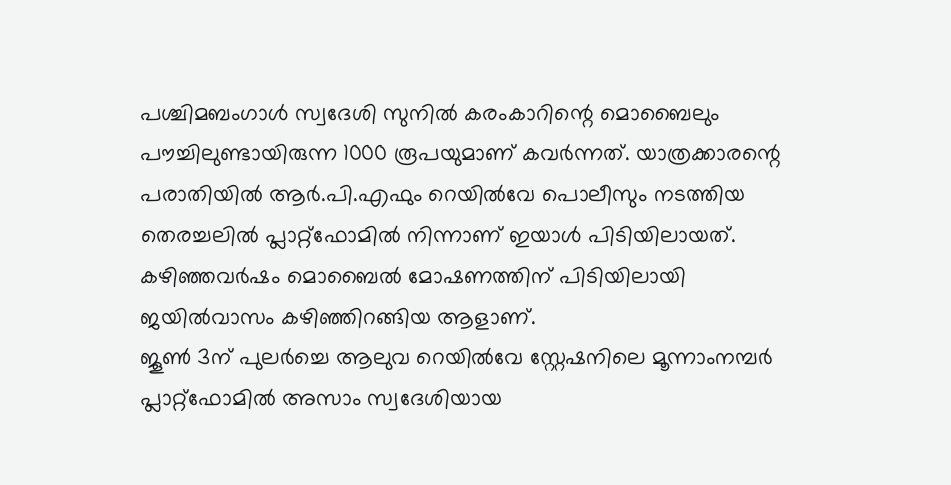പശ്ചിമബംഗാൾ സ്വദേശി സുനിൽ കരംകാറിന്റെ മൊബൈലും പൗച്ചിലുണ്ടായിരുന്ന 1000 രൂപയുമാണ് കവർന്നത്. യാത്രക്കാരന്റെ പരാതിയിൽ ആർ.പി.എഫും റെയിൽവേ പൊലീസും നടത്തിയ തെരച്ചലിൽ പ്ലാറ്റ്ഫോമിൽ നിന്നാണ് ഇയാൾ പിടിയിലായത്. കഴിഞ്ഞവർഷം മൊബൈൽ മോഷണത്തിന് പിടിയിലായി ജയിൽവാസം കഴിഞ്ഞിറങ്ങിയ ആളാണ്.
ജൂൺ 3ന് പുലർച്ചെ ആലുവ റെയിൽവേ സ്റ്റേഷനിലെ മൂന്നാംനമ്പർ പ്ലാറ്റ്ഫോമിൽ അസാം സ്വദേശിയായ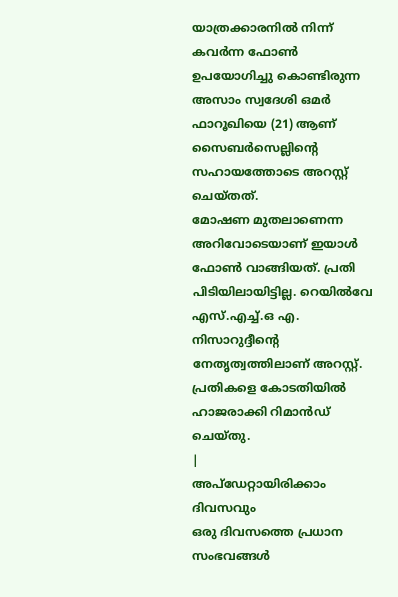യാത്രക്കാരനിൽ നിന്ന് കവർന്ന ഫോൺ ഉപയോഗിച്ചു കൊണ്ടിരുന്ന അസാം സ്വദേശി ഒമർ ഫാറൂഖിയെ (21) ആണ് സൈബർസെല്ലിന്റെ സഹായത്തോടെ അറസ്റ്റ് ചെയ്തത്.
മോഷണ മുതലാണെന്ന അറിവോടെയാണ് ഇയാൾ ഫോൺ വാങ്ങിയത്. പ്രതി പിടിയിലായിട്ടില്ല. റെയിൽവേ എസ്.എച്ച്.ഒ എ. നിസാറുദ്ദീന്റെ നേതൃത്വത്തിലാണ് അറസ്റ്റ്. പ്രതികളെ കോടതിയിൽ ഹാജരാക്കി റിമാൻഡ് ചെയ്തു.
|
അപ്ഡേറ്റായിരിക്കാം ദിവസവും
ഒരു ദിവസത്തെ പ്രധാന സംഭവങ്ങൾ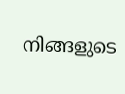നിങ്ങളുടെ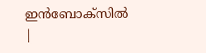ഇൻബോക്സിൽ |